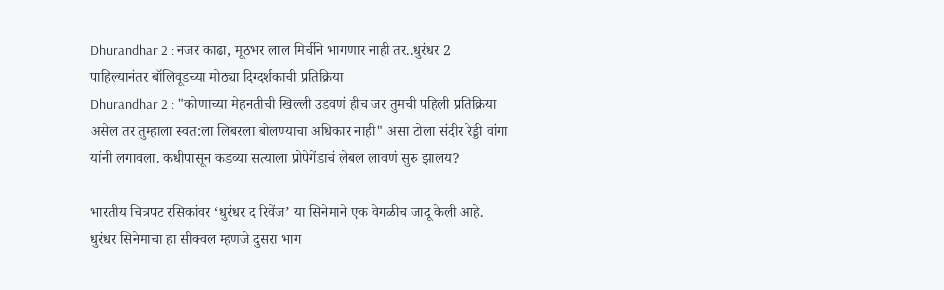Dhurandhar 2 : नजर काढा, मूठभर लाल मिर्चीने भागणार नाही तर..धुरंधर 2 पाहिल्यानंतर बॉलिवूडच्या मोठ्या दिग्दर्शकाची प्रतिक्रिया
Dhurandhar 2 : "कोणाच्या मेहनतीची खिल्ली उडवणं हीच जर तुमची पहिली प्रतिक्रिया असेल तर तुम्हाला स्वत:ला लिबरला बोलण्याचा अधिकार नाही" असा टोला संदीर रेड्डी वांगा यांनी लगावला. कधीपासून कडव्या सत्याला प्रोपेगेंडाचं लेबल लावणं सुरु झालय?

भारतीय चित्रपट रसिकांवर ‘धुरंधर द रिवेंज’ या सिनेमाने एक वेगळीच जादू केली आहे. धुरंधर सिनेमाचा हा सीक्वल म्हणजे दुसरा भाग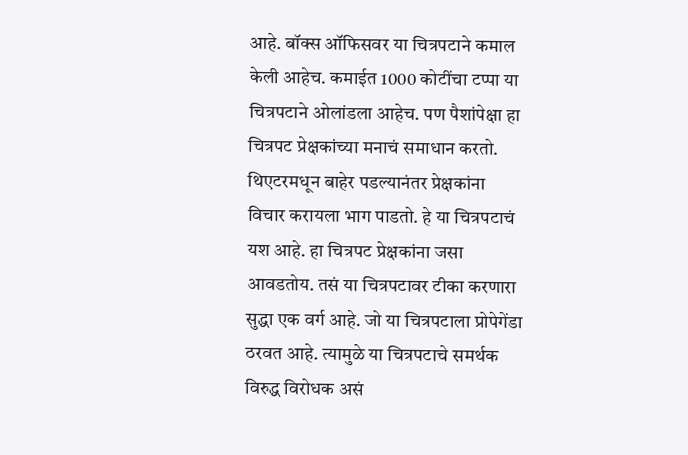आहे. बॉक्स ऑफिसवर या चित्रपटाने कमाल केली आहेच. कमाईत 1000 कोटींचा टप्पा या चित्रपटाने ओलांडला आहेच. पण पैशांपेक्षा हा चित्रपट प्रेक्षकांच्या मनाचं समाधान करतो. थिएटरमधून बाहेर पडल्यानंतर प्रेक्षकांना विचार करायला भाग पाडतो. हे या चित्रपटाचं यश आहे. हा चित्रपट प्रेक्षकांना जसा आवडतोय. तसं या चित्रपटावर टीका करणारा सुद्धा एक वर्ग आहे. जो या चित्रपटाला प्रोपेगेंडा ठरवत आहे. त्यामुळे या चित्रपटाचे समर्थक विरुद्ध विरोधक असं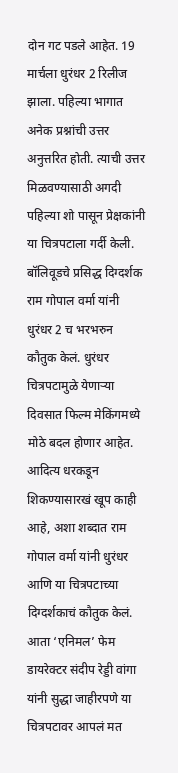दोन गट पडले आहेत. 19 मार्चला धुरंधर 2 रिलीज झाला. पहिल्या भागात अनेक प्रश्नांची उत्तर अनुत्तरित होती. त्याची उत्तर मिळवण्यासाठी अगदी पहिल्या शो पासून प्रेक्षकांनी या चित्रपटाला गर्दी केली.
बॉलिवूडचे प्रसिद्ध दिग्दर्शक राम गोपाल वर्मा यांनी धुरंधर 2 च भरभरुन कौतुक केलं. धुरंधर चित्रपटामुळे येणाऱ्या दिवसात फिल्म मेकिंगमध्ये मोठे बदल होणार आहेत. आदित्य धरकडून शिकण्यासारखं खूप काही आहे, अशा शब्दात राम गोपाल वर्मा यांनी धुरंधर आणि या चित्रपटाच्या दिग्दर्शकाचं कौतुक केलं. आता ‘एनिमल’ फेम डायरेक्टर संदीप रेड्डी वांगा यांनी सुद्धा जाहीरपणे या चित्रपटावर आपलं मत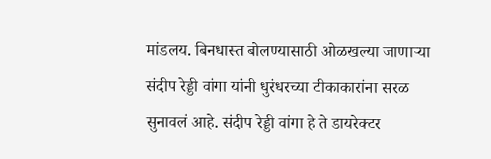मांडलय. बिनधास्त बोलण्यासाठी ओळखल्या जाणाऱ्या संदीप रेड्डी वांगा यांनी धुरंधरच्या टीकाकारांना सरळ सुनावलं आहे. संदीप रेड्डी वांगा हे ते डायरेक्टर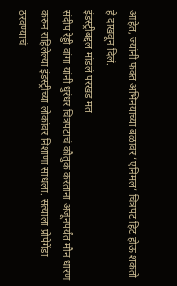आहेत, ज्यांनी फक्त अभिनयाच्या बळावर ‘एनिमल’ चित्रपट हिट होऊ शकतो हे दाखवून दिलं.
इंडस्ट्रीबद्दल मांडलं परखड मत
संदीप रेड्डी वांगा यांनी धुरंधर चित्रपटाचं कौतुक करताना अजूनपर्यंत मौन धारण करुन राहिलेल्या इंडस्ट्रीच्या लोकांवर निशाणा साधला. सत्याला प्रोपेगेंडा ठरवण्याचं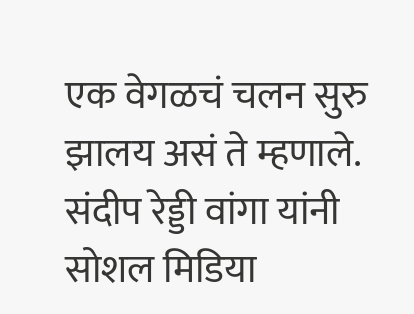एक वेगळचं चलन सुरु झालय असं ते म्हणाले. संदीप रेड्डी वांगा यांनी सोशल मिडिया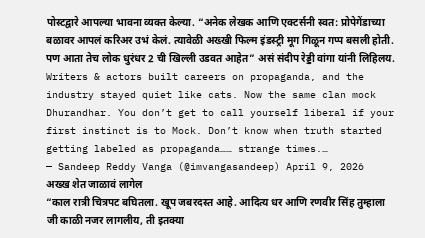पोस्टद्वारे आपल्या भावना व्यक्त केल्या. “अनेक लेखक आणि एक्टर्सनी स्वत: प्रोपेगेंडाच्या बळावर आपलं करिअर उभं केलं. त्यावेळी अख्खी फिल्म इंडस्ट्री मूग गिळून गप्प बसली होती. पण आता तेच लोक धुरंधर 2 ची खिल्ली उडवत आहेत” असं संदीप रेड्डी वांगा यांनी लिहिलय.
Writers & actors built careers on propaganda, and the industry stayed quiet like cats. Now the same clan mock Dhurandhar. You don’t get to call yourself liberal if your first instinct is to Mock. Don’t know when truth started getting labeled as propaganda…… strange times.…
— Sandeep Reddy Vanga (@imvangasandeep) April 9, 2026
अख्ख शेत जाळावं लागेल
“काल रात्री चित्रपट बघितला. खूप जबरदस्त आहे. आदित्य धर आणि रणवीर सिंह तुम्हाला जी काळी नजर लागलीय, ती इतक्या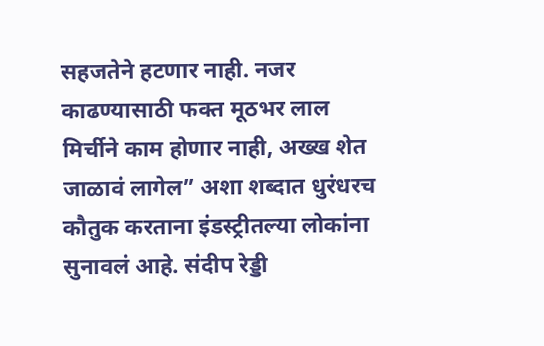सहजतेने हटणार नाही. नजर काढण्यासाठी फक्त मूठभर लाल मिर्चीने काम होणार नाही, अख्ख शेत जाळावं लागेल” अशा शब्दात धुरंधरच कौतुक करताना इंडस्ट्रीतल्या लोकांना सुनावलं आहे. संदीप रेड्डी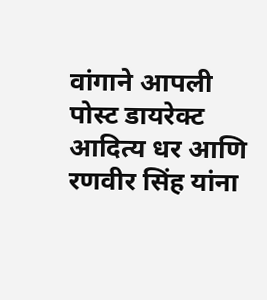वांगाने आपली पोस्ट डायरेक्ट आदित्य धर आणि रणवीर सिंह यांना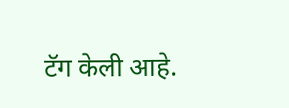टॅग केली आहे.